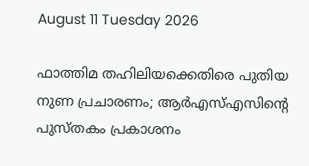August 11 Tuesday 2026

ഫാത്തിമ തഹിലിയക്കെതിരെ പുതിയ നുണ പ്രചാരണം; ആര്‍എസ്എസിന്റെ പുസ്തകം പ്രകാശനം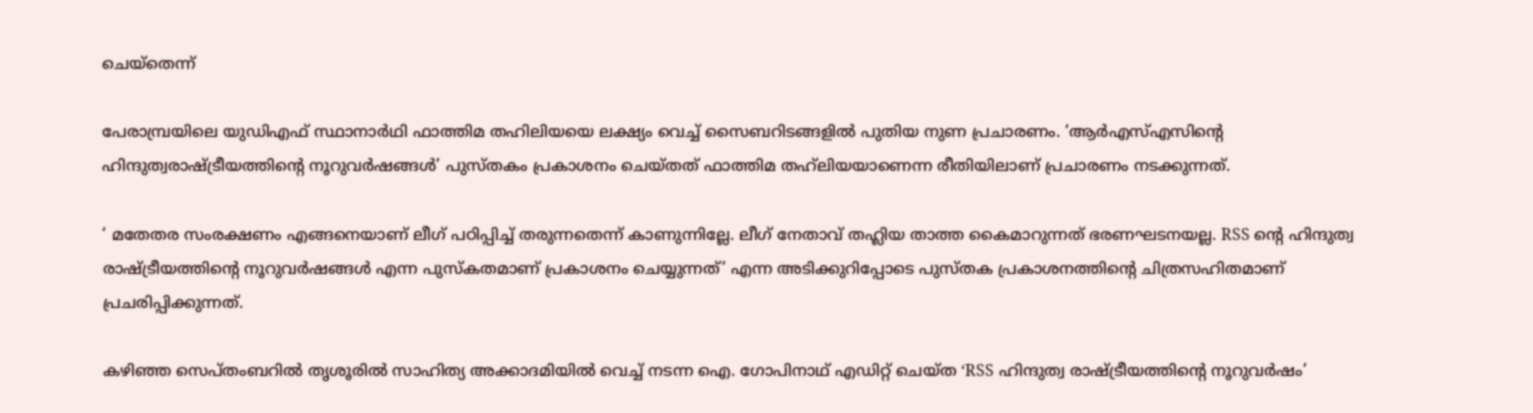ചെയ്‌തെന്ന്

പേരാമ്പ്രയിലെ യുഡിഎഫ് സ്ഥാനാര്‍ഥി ഫാത്തിമ തഹിലിയയെ ലക്ഷ്യം വെച്ച് സൈബറിടങ്ങളില്‍ പുതിയ നുണ പ്രചാരണം. ‘ആര്‍എസ്എസിന്റെ ഹിന്ദുത്വരാഷ്ട്രീയത്തിന്റെ നൂറുവര്‍ഷങ്ങള്‍’ പുസ്തകം പ്രകാശനം ചെയ്തത് ഫാത്തിമ തഹ്‌ലിയയാണെന്ന രീതിയിലാണ് പ്രചാരണം നടക്കുന്നത്.

‘ മതേതര സംരക്ഷണം എങ്ങനെയാണ് ലീഗ് പഠിപ്പിച്ച് തരുന്നതെന്ന് കാണുന്നില്ലേ. ലീഗ് നേതാവ് തഹ്ലിയ താത്ത കൈമാറുന്നത് ഭരണഘടനയല്ല. RSS ന്റെ ഹിന്ദുത്വ രാഷ്ട്രീയത്തിന്റെ നൂറുവര്‍ഷങ്ങള്‍ എന്ന പുസ്‌കതമാണ് പ്രകാശനം ചെയ്യുന്നത്’ എന്ന അടിക്കുറിപ്പോടെ പുസ്തക പ്രകാശനത്തിന്റെ ചിത്രസഹിതമാണ് പ്രചരിപ്പിക്കുന്നത്.

കഴിഞ്ഞ സെപ്തംബറില്‍ തൃശൂരില്‍ സാഹിത്യ അക്കാദമിയില്‍ വെച്ച് നടന്ന ഐ. ഗോപിനാഥ് എഡിറ്റ് ചെയ്ത ‘RSS ഹിന്ദുത്വ രാഷ്ട്രീയത്തിന്റെ നൂറുവര്‍ഷം’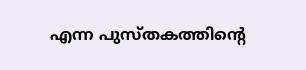എന്ന പുസ്തകത്തിന്റെ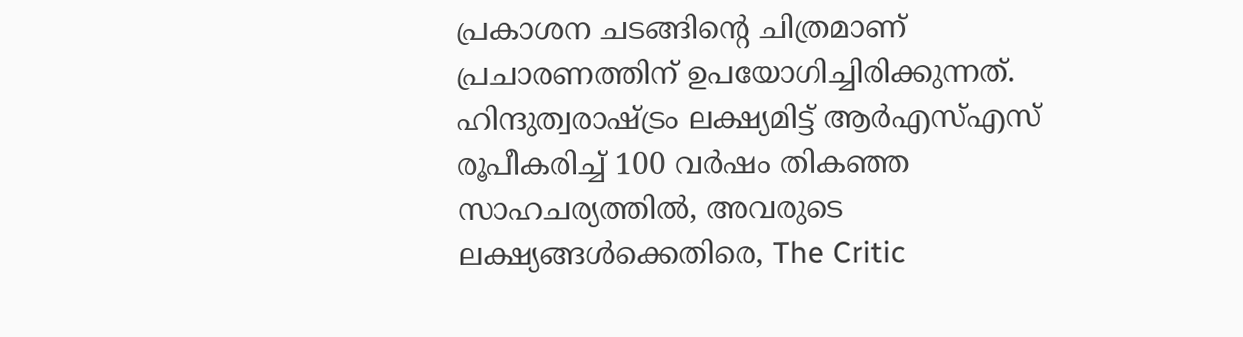പ്രകാശന ചടങ്ങിന്റെ ചിത്രമാണ് പ്രചാരണത്തിന് ഉപയോഗിച്ചിരിക്കുന്നത്. ഹിന്ദുത്വരാഷ്ട്രം ലക്ഷ്യമിട്ട് ആര്‍എസ്എസ് രൂപീകരിച്ച് 100 വര്‍ഷം തികഞ്ഞ സാഹചര്യത്തില്‍, അവരുടെ ലക്ഷ്യങ്ങള്‍ക്കെതിരെ, The Critic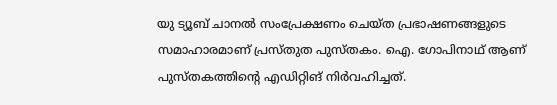യു ട്യൂബ് ചാനല്‍ സംപ്രേക്ഷണം ചെയ്ത പ്രഭാഷണങ്ങളുടെ സമാഹാരമാണ് പ്രസ്തുത പുസ്തകം. ഐ. ഗോപിനാഥ് ആണ് പുസ്തകത്തിന്റെ എഡിറ്റിങ് നിര്‍വഹിച്ചത്.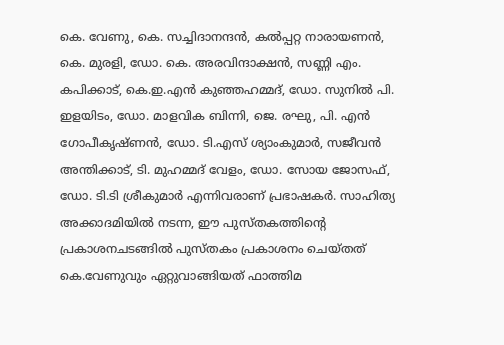കെ. വേണു, കെ. സച്ചിദാനന്ദന്‍, കല്‍പ്പറ്റ നാരായണന്‍, കെ. മുരളി, ഡോ. കെ. അരവിന്ദാക്ഷന്‍, സണ്ണി എം. കപിക്കാട്, കെ.ഇ.എന്‍ കുഞ്ഞഹമ്മദ്, ഡോ. സുനില്‍ പി. ഇളയിടം, ഡോ. മാളവിക ബിന്നി, ജെ. രഘു, പി. എന്‍ ഗോപീകൃഷ്ണന്‍, ഡോ. ടി.എസ് ശ്യാംകുമാര്‍, സജീവന്‍ അന്തിക്കാട്, ടി. മുഹമ്മദ് വേളം, ഡോ. സോയ ജോസഫ്, ഡോ. ടി.ടി ശ്രീകുമാര്‍ എന്നിവരാണ് പ്രഭാഷകര്‍. സാഹിത്യ അക്കാദമിയില്‍ നടന്ന, ഈ പുസ്തകത്തിന്റെ പ്രകാശനചടങ്ങില്‍ പുസ്തകം പ്രകാശനം ചെയ്തത് കെ.വേണുവും ഏറ്റുവാങ്ങിയത് ഫാത്തിമ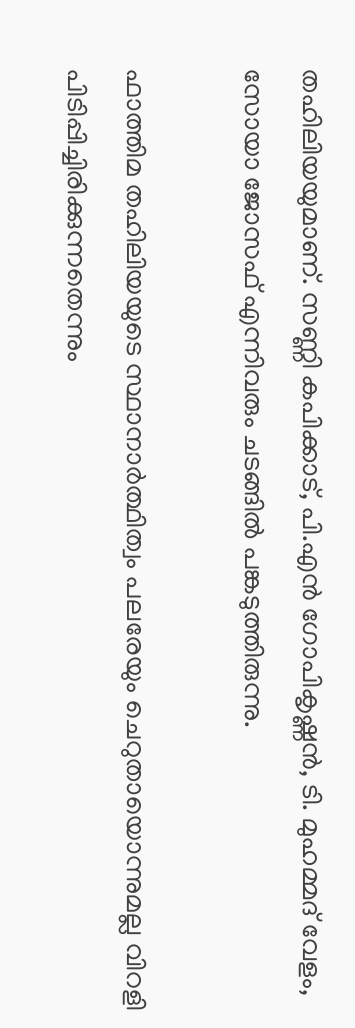തഹിലിയയുമാണ്. സണ്ണി കപിക്കാട്, പി.എന്‍ ഗോപികൃഷ്ണന്‍, ടി. മുഹമ്മദ് വേളം, സോയാ ജോസഫ് എന്നിവരും ചടങ്ങില്‍ പങ്കടുത്തിരുന്നു.

ഫാത്തിമ തഹിലിയയുടെ സ്ഥാനാര്‍ത്ഥിത്വം പലരേയും ചെറുതായൊന്നുമല്ല വിറളി പിടിപ്പിച്ചിരിക്കുന്നതെന്നും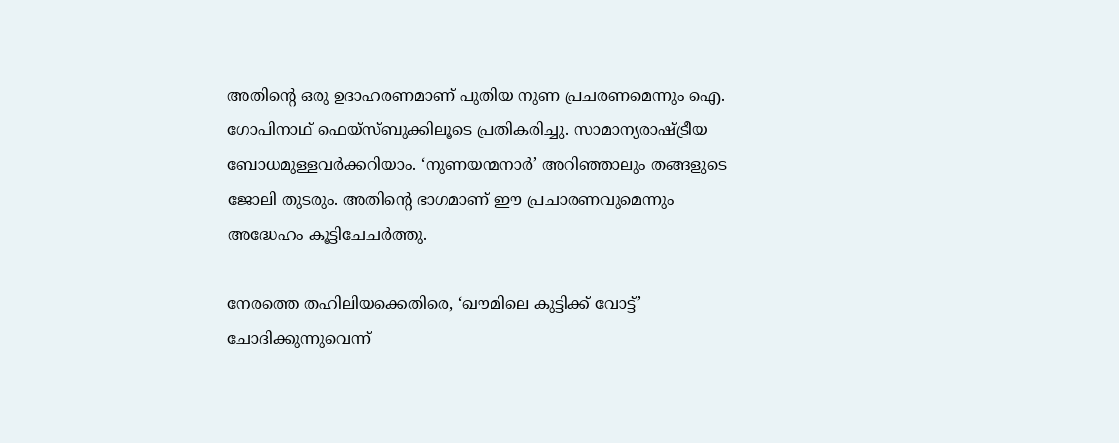അതിന്റെ ഒരു ഉദാഹരണമാണ് പുതിയ നുണ പ്രചരണമെന്നും ഐ. ഗോപിനാഥ് ഫെയ്‌സ്ബുക്കിലൂടെ പ്രതികരിച്ചു. സാമാന്യരാഷ്ട്രീയ ബോധമുള്ളവര്‍ക്കറിയാം. ‘നുണയന്മനാര്‍’ അറിഞ്ഞാലും തങ്ങളുടെ ജോലി തുടരും. അതിന്റെ ഭാഗമാണ് ഈ പ്രചാരണവുമെന്നും അദ്ധേഹം കൂട്ടിചേചര്‍ത്തു.

നേരത്തെ തഹിലിയക്കെതിരെ, ‘ഖൗമിലെ കുട്ടിക്ക് വോട്ട്’ ചോദിക്കുന്നുവെന്ന്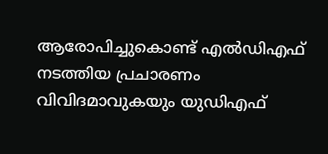ആരോപിച്ചുകൊണ്ട് എല്‍ഡിഎഫ് നടത്തിയ പ്രചാരണം വിവിദമാവുകയും യുഡിഎഫ്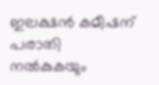ഇലക്ഷന്‍ കമീഷന് പരാതി നല്‍കുകയും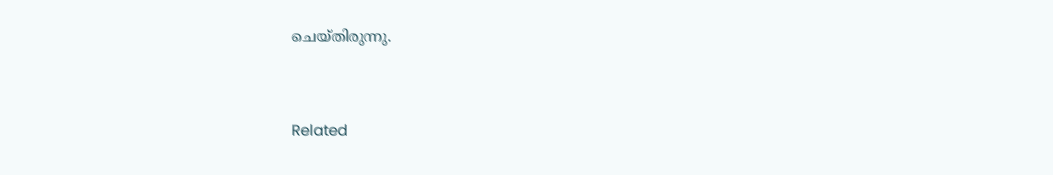ചെയ്തിരുന്നു.



Related